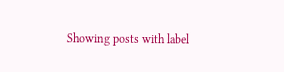Showing posts with label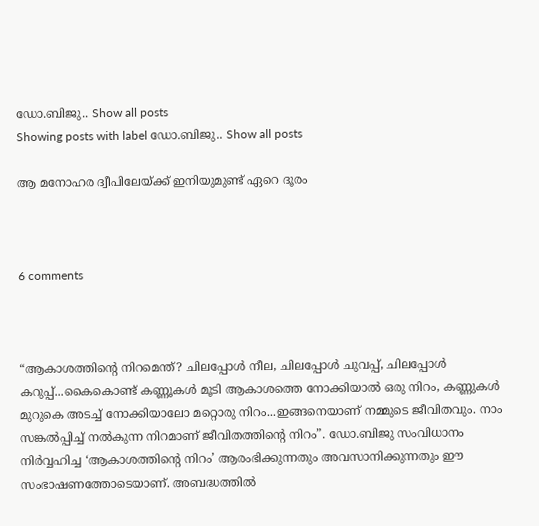ഡോ.ബിജു.. Show all posts
Showing posts with label ഡോ.ബിജു.. Show all posts

ആ മനോഹര ദ്വീപിലേയ്ക്ക് ഇനിയുമുണ്ട് ഏറെ ദൂരം



6 comments



“ആകാശത്തിന്റെ നിറമെന്ത്? ചിലപ്പോൾ നീല, ചിലപ്പോൾ ചുവപ്പ്, ചിലപ്പോൾ കറുപ്പ്...കൈകൊണ്ട് കണ്ണൂകൾ മൂടി ആകാശത്തെ നോക്കിയാൽ ഒരു നിറം, കണ്ണുകൾ മുറുകെ അടച്ച് നോക്കിയാലോ മറ്റൊരു നിറം...ഇങ്ങനെയാണ്‌ നമ്മുടെ ജീവിതവും. നാം സങ്കൽപ്പിച്ച് നൽകുന്ന നിറമാണ്‌ ജീവിതത്തിന്റെ നിറം”. ഡോ.ബിജു സംവിധാനം നിർവ്വഹിച്ച ‘ആകാശത്തിന്റെ നിറം’ ആരംഭിക്കുന്നതും അവസാനിക്കുന്നതും ഈ സംഭാഷണത്തോടെയാണ്‌. അബദ്ധത്തിൽ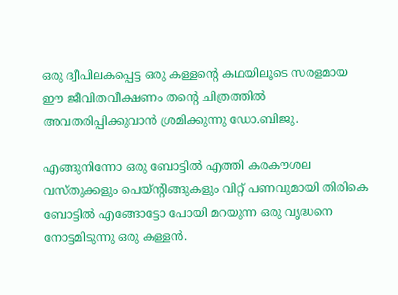ഒരു ദ്വീപിലകപ്പെട്ട ഒരു കള്ളന്റെ കഥയിലൂടെ സരളമായ ഈ ജീവിതവീക്ഷണം തന്റെ ചിത്രത്തിൽ അവതരിപ്പിക്കുവാൻ ശ്രമിക്കുന്നു ഡോ.ബിജു.

എങ്ങുനിന്നോ ഒരു ബോട്ടിൽ എത്തി കരകൗശല വസ്തുക്കളും പെയ്ന്റിങ്ങുകളും വിറ്റ് പണവുമായി തിരികെ ബോട്ടിൽ എങ്ങോട്ടോ പോയി മറയുന്ന ഒരു വൃദ്ധനെ നോട്ടമിടുന്നു ഒരു കള്ളൻ.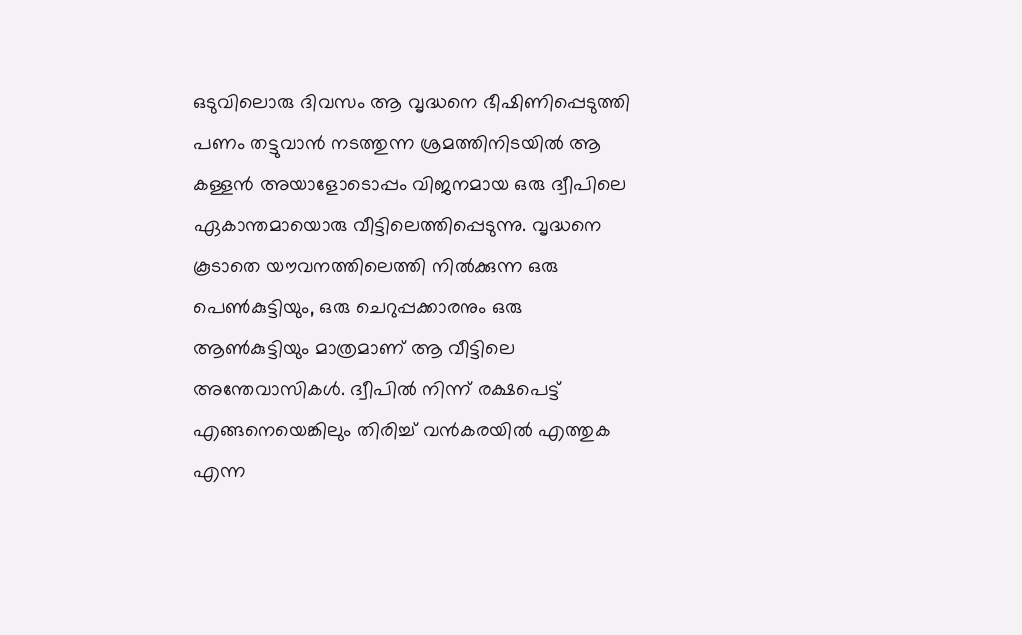ഒടുവിലൊരു ദിവസം ആ വൃദ്ധനെ ഭീഷിണിപ്പെടുത്തി പണം തട്ടുവാൻ നടത്തുന്ന ശ്രമത്തിനിടയിൽ ആ കള്ളൻ അയാളോടൊപ്പം വിജനമായ ഒരു ദ്വീപിലെ ഏകാന്തമായൊരു വീട്ടിലെത്തിപ്പെടുന്നു. വൃദ്ധനെ കൂടാതെ യൗവനത്തിലെത്തി നിൽക്കുന്ന ഒരു പെൺകുട്ടിയും, ഒരു ചെറുപ്പക്കാരനും ഒരു ആൺകുട്ടിയും മാത്രമാണ്‌ ആ വീട്ടിലെ അന്തേവാസികൾ. ദ്വീപിൽ നിന്ന് രക്ഷപെട്ട് എങ്ങനെയെങ്കിലും തിരിച്ച് വൻകരയിൽ എത്തുക എന്ന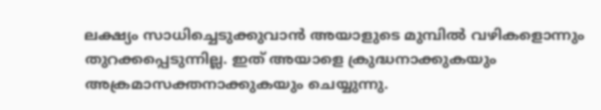ലക്ഷ്യം സാധിച്ചെടുക്കുവാൻ അയാളുടെ മുമ്പിൽ വഴികളൊന്നും തുറക്കപ്പെടുന്നില്ല. ഇത് അയാളെ ക്രുദ്ധനാക്കുകയും അക്രമാസക്തനാക്കുകയും ചെയ്യുന്നു.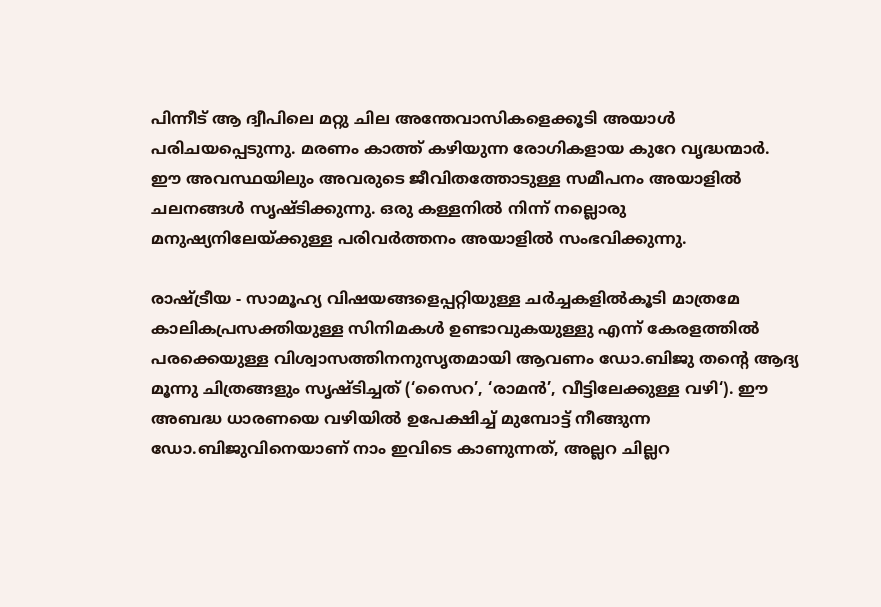പിന്നീട് ആ ദ്വീപിലെ മറ്റു ചില അന്തേവാസികളെക്കൂടി അയാൾ പരിചയപ്പെടുന്നു. മരണം കാത്ത് കഴിയുന്ന രോഗികളായ കുറേ വൃദ്ധന്മാർ. ഈ അവസ്ഥയിലും അവരുടെ ജീവിതത്തോടുള്ള സമീപനം അയാളിൽ ചലനങ്ങൾ സൃഷ്ടിക്കുന്നു. ഒരു കള്ളനിൽ നിന്ന് നല്ലൊരു മനുഷ്യനിലേയ്ക്കുള്ള പരിവർത്തനം അയാളിൽ സംഭവിക്കുന്നു.

രാഷ്ട്രീയ - സാമൂഹ്യ വിഷയങ്ങളെപ്പറ്റിയുള്ള ചർച്ചകളിൽകൂടി മാത്രമേ കാലികപ്രസക്തിയുള്ള സിനിമകൾ ഉണ്ടാവുകയുള്ളു എന്ന് കേരളത്തിൽ പരക്കെയുള്ള വിശ്വാസത്തിനനുസൃതമായി ആവണം ഡോ.ബിജു തന്റെ ആദ്യ മൂന്നു ചിത്രങ്ങളും സൃഷ്ടിച്ചത് (‘സൈറ’, ‘രാമൻ’, വീട്ടിലേക്കുള്ള വഴി‘). ഈ അബദ്ധ ധാരണയെ വഴിയിൽ ഉപേക്ഷിച്ച് മുമ്പോട്ട് നീങ്ങുന്ന ഡോ.ബിജുവിനെയാണ്‌ നാം ഇവിടെ കാണുന്നത്, അല്ലറ ചില്ലറ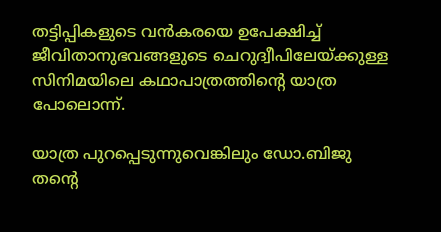തട്ടിപ്പികളുടെ വൻകരയെ ഉപേക്ഷിച്ച് ജീവിതാനുഭവങ്ങളുടെ ചെറുദ്വീപിലേയ്ക്കുള്ള സിനിമയിലെ കഥാപാത്രത്തിന്റെ യാത്ര പോലൊന്ന്.

യാത്ര പുറപ്പെടുന്നുവെങ്കിലും ഡോ.ബിജു തന്റെ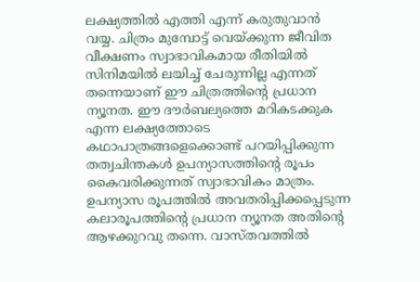ലക്ഷ്യത്തിൽ എത്തി എന്ന് കരുതുവാൻ വയ്യ. ചിത്രം മുമ്പോട്ട് വെയ്ക്കുന്ന ജീവിത വീക്ഷണം സ്വാഭാവികമായ രീതിയിൽ സിനിമയിൽ ലയിച്ച് ചേരുന്നില്ല എന്നത് തന്നെയാണ്‌ ഈ ചിത്രത്തിന്റെ പ്രധാന ന്യൂനത. ഈ ദൗർബല്യത്തെ മറികടക്കുക എന്ന ലക്ഷ്യത്തോടെ കഥാപാത്രങ്ങളെക്കൊണ്ട് പറയിപ്പിക്കുന്ന തത്വചിന്തകൾ ഉപന്യാസത്തിന്റെ രൂപം കൈവരിക്കുന്നത് സ്വാഭാവികം മാത്രം. ഉപന്യാസ രൂപത്തിൽ അവതരിപ്പിക്കപ്പെടുന്ന കലാരൂപത്തിന്റെ പ്രധാന ന്യൂനത അതിന്റെ ആഴക്കുറവു തന്നെ. വാസ്തവത്തിൽ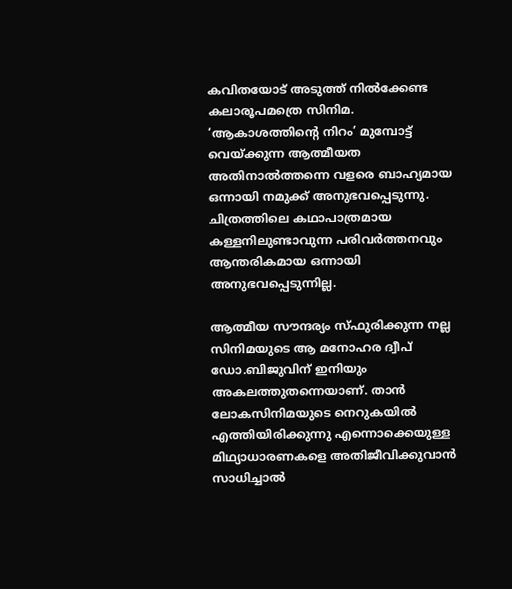കവിതയോട് അടുത്ത് നിൽക്കേണ്ട കലാരൂപമത്രെ സിനിമ. ‘ആകാശത്തിന്റെ നിറം’ മുമ്പോട്ട് വെയ്ക്കുന്ന ആത്മീയത അതിനാൽത്തന്നെ വളരെ ബാഹ്യമായ ഒന്നായി നമുക്ക് അനുഭവപ്പെടുന്നു. ചിത്രത്തിലെ കഥാപാത്രമായ കള്ളനിലുണ്ടാവുന്ന പരിവർത്തനവും ആന്തരികമായ ഒന്നായി അനുഭവപ്പെടുന്നില്ല.

ആത്മീയ സൗന്ദര്യം സ്ഫുരിക്കുന്ന നല്ല സിനിമയുടെ ആ മനോഹര ദ്വീപ് ഡോ.ബിജുവിന്‌ ഇനിയും അകലത്തുതന്നെയാണ്‌. താൻ ലോകസിനിമയുടെ നെറുകയിൽ എത്തിയിരിക്കുന്നു എന്നൊക്കെയുള്ള മിഥ്യാധാരണകളെ അതിജീവിക്കുവാൻ സാധിച്ചാൽ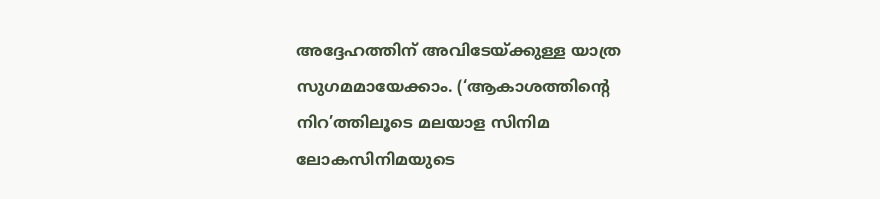അദ്ദേഹത്തിന്‌ അവിടേയ്ക്കുള്ള യാത്ര സുഗമമായേക്കാം. (‘ആകാശത്തിന്റെ നിറ’ത്തിലൂടെ മലയാള സിനിമ ലോകസിനിമയുടെ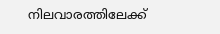നിലവാരത്തിലേക്ക്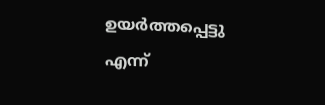ഉയർത്തപ്പെട്ടു എന്ന്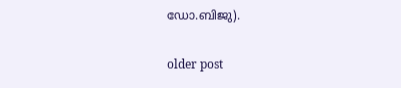ഡോ.ബിജു).

older post